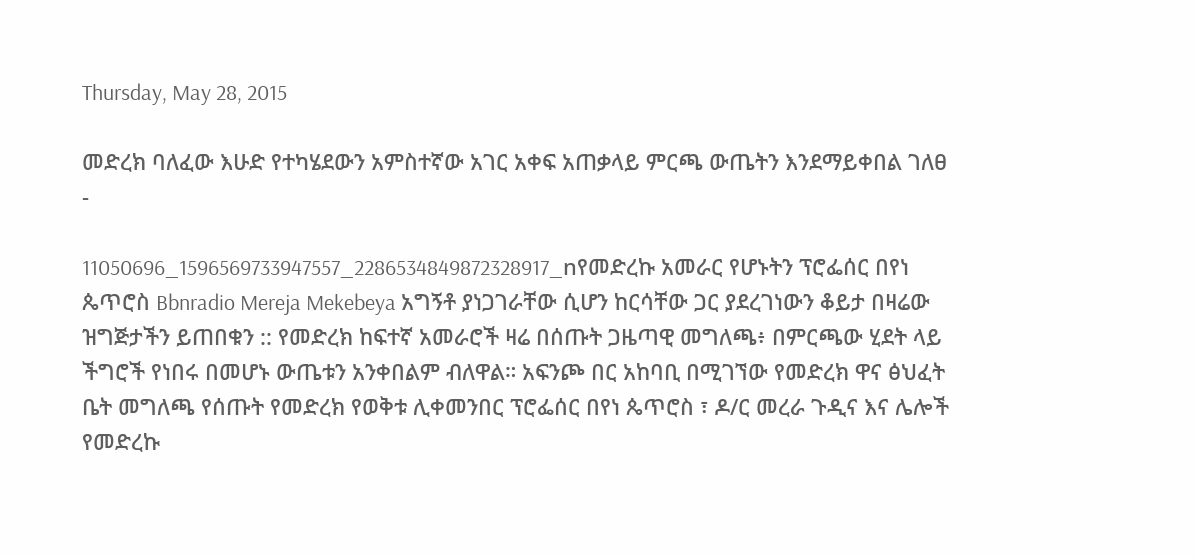Thursday, May 28, 2015

መድረክ ባለፈው እሁድ የተካሄደውን አምስተኛው አገር አቀፍ አጠቃላይ ምርጫ ውጤትን እንደማይቀበል ገለፀ -

11050696_1596569733947557_2286534849872328917_nየመድረኩ አመራር የሆኑትን ፕሮፌሰር በየነ ጴጥሮስ Bbnradio Mereja Mekebeya አግኝቶ ያነጋገራቸው ሲሆን ከርሳቸው ጋር ያደረገነውን ቆይታ በዛሬው ዝግጅታችን ይጠበቁን :: የመድረክ ከፍተኛ አመራሮች ዛሬ በሰጡት ጋዜጣዊ መግለጫ፥ በምርጫው ሂደት ላይ ችግሮች የነበሩ በመሆኑ ውጤቱን አንቀበልም ብለዋል። አፍንጮ በር አከባቢ በሚገኘው የመድረክ ዋና ፅህፈት ቤት መግለጫ የሰጡት የመድረክ የወቅቱ ሊቀመንበር ፕሮፌሰር በየነ ጴጥሮስ ፣ ዶ/ር መረራ ጉዲና እና ሌሎች የመድረኩ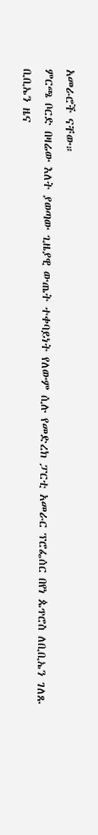አመራሮች ናቸው።
ምርጫ ቦርድ በዛሬው እለት ያወጣው ጊዜያዊ ውጤት ተቀባይነት የለውም ሲሉ የመድረክ ፓርቲ አመራር ፕሮፌሰር በየነ ጴጥሮስ ለቢቢኤን ገለጹ
ቢቢኤን ዜና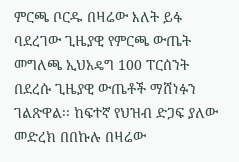ምርጫ ቦርዱ በዛሬው እለት ይፋ ባደረገው ጊዜያዊ የምርጫ ውጤት መግለጫ ኢህአዴግ 100 ፐርሰንት በደረሱ ጊዜያዊ ውጤቶች ማሸነፉን ገልጽዋል፡፡ ከፍተኛ የህዝብ ድጋፍ ያለው መድረክ በበኩሉ በዛሬው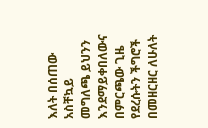እለት በሰጠው አስቸኳይ መግለጫ ይህንን እንደማይቀበለውና በምርጫው ጊዜ የደረሱትን ችግሮች በመዘርዘር ለሁለት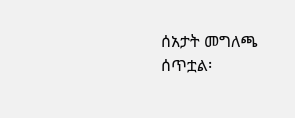ሰአታት መግለጫ ሰጥቷል፡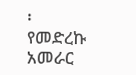፡
የመድረኩ አመራር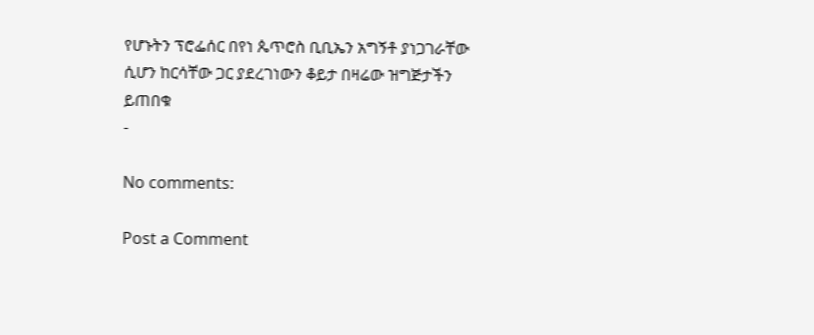የሆኑትን ፕሮፌሰር በየነ ጴጥሮስ ቢቢኤን አግኝቶ ያነጋገራቸው ሲሆን ከርሳቸው ጋር ያደረገነውን ቆይታ በዛሬው ዝግጅታችን ይጠበቁ
-

No comments:

Post a Comment